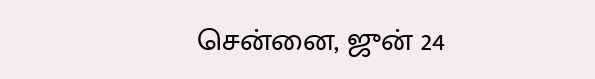சென்னை, ஜுன் 24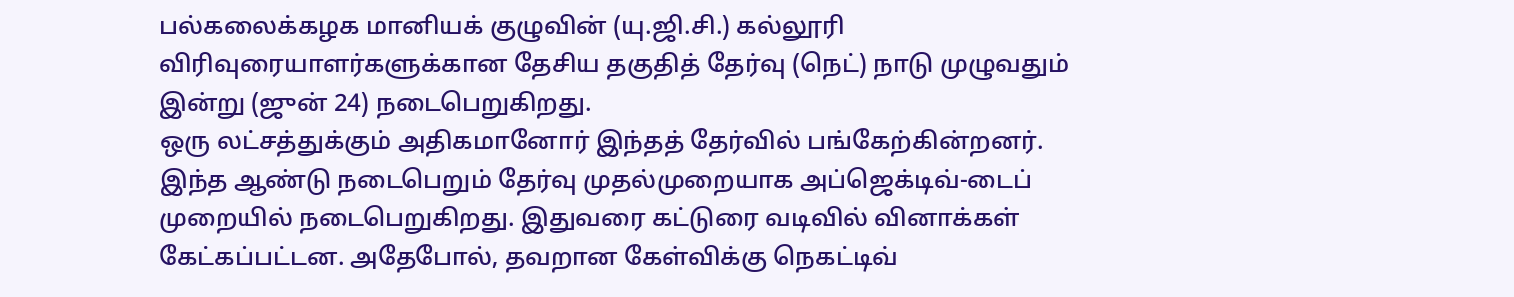பல்கலைக்கழக மானியக் குழுவின் (யு.ஜி.சி.) கல்லூரி விரிவுரையாளர்களுக்கான தேசிய தகுதித் தேர்வு (நெட்) நாடு முழுவதும் இன்று (ஜுன் 24) நடைபெறுகிறது.
ஒரு லட்சத்துக்கும் அதிகமானோர் இந்தத் தேர்வில் பங்கேற்கின்றனர். இந்த ஆண்டு நடைபெறும் தேர்வு முதல்முறையாக அப்ஜெக்டிவ்-டைப் முறையில் நடைபெறுகிறது. இதுவரை கட்டுரை வடிவில் வினாக்கள் கேட்கப்பட்டன. அதேபோல், தவறான கேள்விக்கு நெகட்டிவ்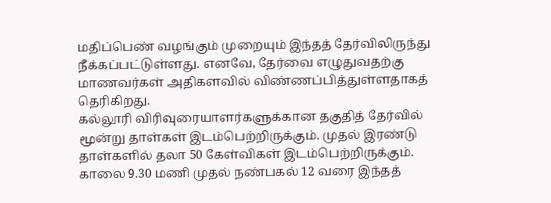மதிப்பெண் வழங்கும் முறையும் இந்தத் தேர்விலிருந்து நீக்கப்பட்டுள்ளது. எனவே, தேர்வை எழுதுவதற்கு மாணவர்கள் அதிகளவில் விண்ணப்பித்துள்ளதாகத் தெரிகிறது.
கல்லூரி விரிவுரையாளர்களுக்கான தகுதித் தேர்வில் மூன்று தாள்கள் இடம்பெற்றிருக்கும். முதல் இரண்டு தாள்களில் தலா 50 கேள்விகள் இடம்பெற்றிருக்கும். காலை 9.30 மணி முதல் நண்பகல் 12 வரை இந்தத்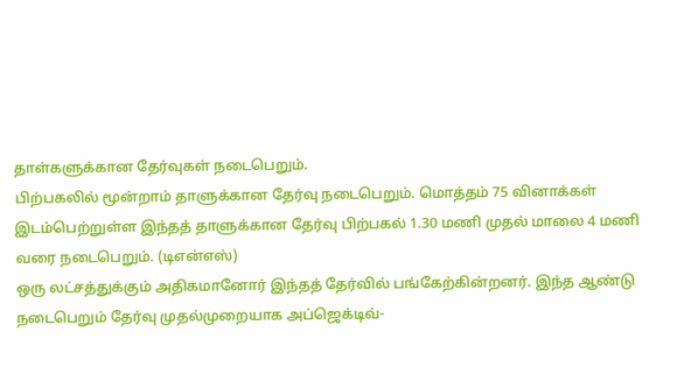தாள்களுக்கான தேர்வுகள் நடைபெறும்.
பிற்பகலில் மூன்றாம் தாளுக்கான தேர்வு நடைபெறும். மொத்தம் 75 வினாக்கள் இடம்பெற்றுள்ள இந்தத் தாளுக்கான தேர்வு பிற்பகல் 1.30 மணி முதல் மாலை 4 மணி வரை நடைபெறும். (டிஎன்எஸ்)
ஒரு லட்சத்துக்கும் அதிகமானோர் இந்தத் தேர்வில் பங்கேற்கின்றனர். இந்த ஆண்டு நடைபெறும் தேர்வு முதல்முறையாக அப்ஜெக்டிவ்-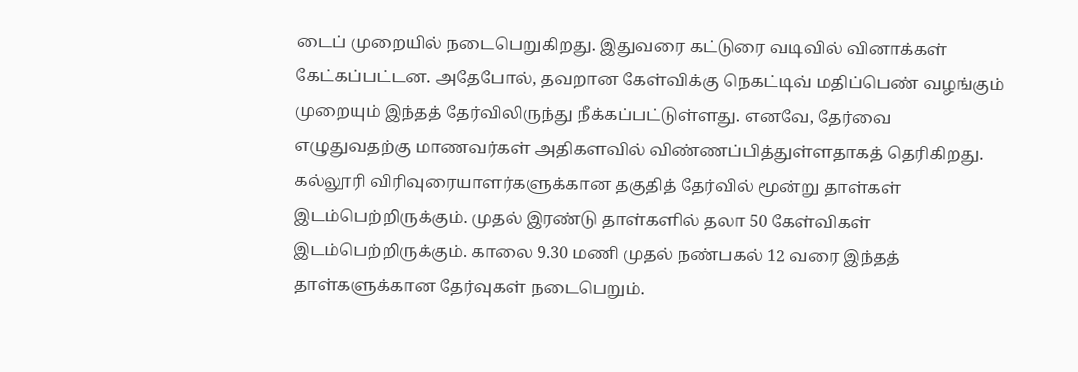டைப் முறையில் நடைபெறுகிறது. இதுவரை கட்டுரை வடிவில் வினாக்கள் கேட்கப்பட்டன. அதேபோல், தவறான கேள்விக்கு நெகட்டிவ் மதிப்பெண் வழங்கும் முறையும் இந்தத் தேர்விலிருந்து நீக்கப்பட்டுள்ளது. எனவே, தேர்வை எழுதுவதற்கு மாணவர்கள் அதிகளவில் விண்ணப்பித்துள்ளதாகத் தெரிகிறது.
கல்லூரி விரிவுரையாளர்களுக்கான தகுதித் தேர்வில் மூன்று தாள்கள் இடம்பெற்றிருக்கும். முதல் இரண்டு தாள்களில் தலா 50 கேள்விகள் இடம்பெற்றிருக்கும். காலை 9.30 மணி முதல் நண்பகல் 12 வரை இந்தத் தாள்களுக்கான தேர்வுகள் நடைபெறும்.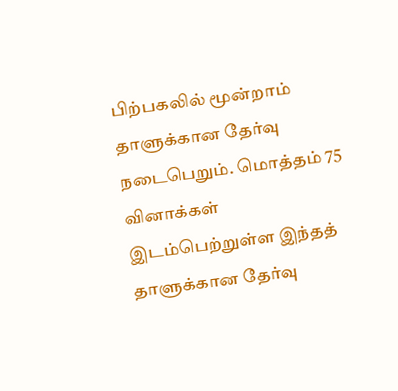பிற்பகலில் மூன்றாம் தாளுக்கான தேர்வு நடைபெறும். மொத்தம் 75 வினாக்கள் இடம்பெற்றுள்ள இந்தத் தாளுக்கான தேர்வு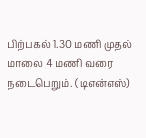பிற்பகல் 1.30 மணி முதல் மாலை 4 மணி வரை நடைபெறும். (டிஎன்எஸ்)